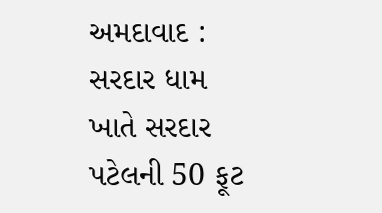અમદાવાદ : સરદાર ધામ ખાતે સરદાર પટેલની 50 ફૂટ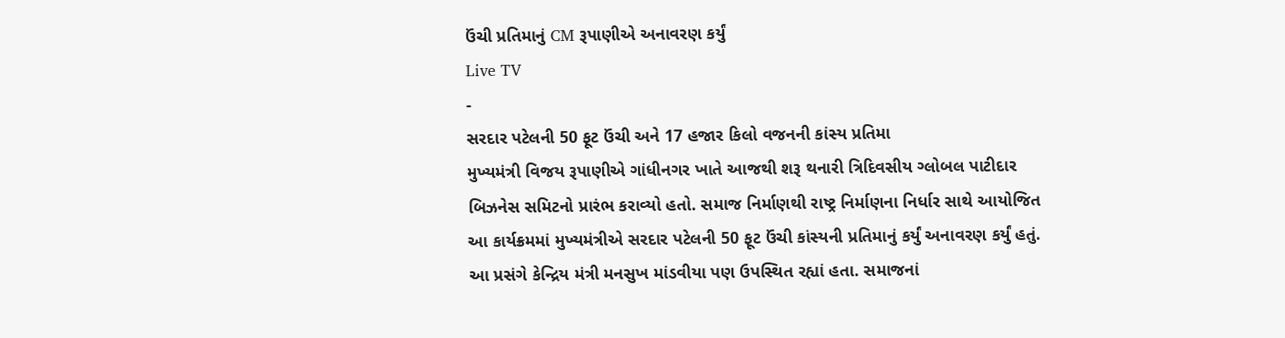ઉંચી પ્રતિમાનું CM રૂપાણીએ અનાવરણ કર્યું
Live TV
-
સરદાર પટેલની 50 ફૂટ ઉંચી અને 17 હજાર કિલો વજનની કાંસ્ય પ્રતિમા
મુખ્યમંત્રી વિજય રૂપાણીએ ગાંધીનગર ખાતે આજથી શરૂ થનારી ત્રિદિવસીય ગ્લોબલ પાટીદાર બિઝનેસ સમિટનો પ્રારંભ કરાવ્યો હતો. સમાજ નિર્માણથી રાષ્ટ્ર નિર્માણના નિર્ધાર સાથે આયોજિત આ કાર્યક્રમમાં મુખ્યમંત્રીએ સરદાર પટેલની 50 ફૂટ ઉંચી કાંસ્યની પ્રતિમાનું કર્યું અનાવરણ કર્યું હતું. આ પ્રસંગે કેન્દ્રિય મંત્રી મનસુખ માંડવીયા પણ ઉપસ્થિત રહ્યાં હતા. સમાજનાં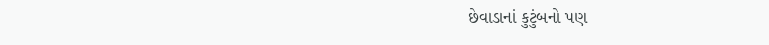છેવાડાનાં કુટુંબનો પણ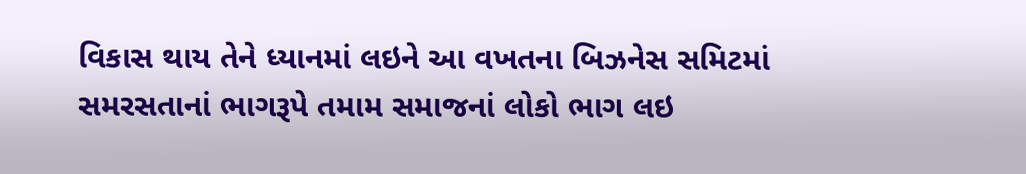વિકાસ થાય તેને ધ્યાનમાં લઇને આ વખતના બિઝનેસ સમિટમાં સમરસતાનાં ભાગરૂપે તમામ સમાજનાં લોકો ભાગ લઇ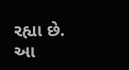રહ્યા છે. આ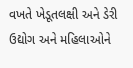વખતે ખેડૂતલક્ષી અને ડેરી ઉદ્યોગ અને મહિલાઓને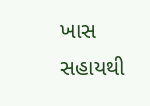ખાસ સહાયથી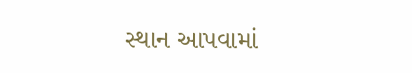સ્થાન આપવામાં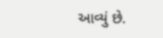આવ્યું છે.